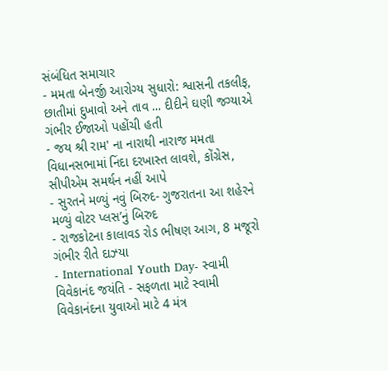સંબંધિત સમાચાર
- મમતા બેનર્જી આરોગ્ય સુધારો: શ્વાસની તકલીફ, છાતીમાં દુખાવો અને તાવ ... દીદીને ઘણી જગ્યાએ ગંભીર ઈજાઓ પહોંચી હતી
- જય શ્રી રામ' ના નારાથી નારાજ મમતા વિધાનસભામાં નિંદા દરખાસ્ત લાવશે, કોંગ્રેસ, સીપીએમ સમર્થન નહીં આપે
- સુરતને મળ્યું નવું બિરુદ- ગુજરાતના આ શહેરને મળ્યું વોટર પ્લસ’નું બિરુદ
- રાજકોટના કાલાવડ રોડ ભીષણ આગ, 8 મજૂરો ગંભીર રીતે દાઝ્યા
- International Youth Day- સ્વામી વિવેકાનંદ જયંતિ - સફળતા માટે સ્વામી વિવેકાનંદના યુવાઓ માટે 4 મંત્ર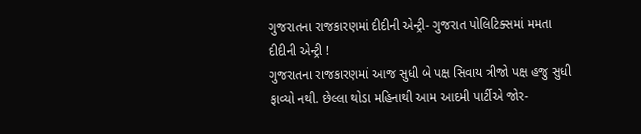ગુજરાતના રાજકારણમાં દીદીની એન્ટ્રી- ગુજરાત પોલિટિક્સમાં મમતા દીદીની એન્ટ્રી !
ગુજરાતના રાજકારણમાં આજ સુધી બે પક્ષ સિવાય ત્રીજો પક્ષ હજુ સુધી ફાવ્યો નથી. છેલ્લા થોડા મહિનાથી આમ આદમી પાર્ટીએ જોર-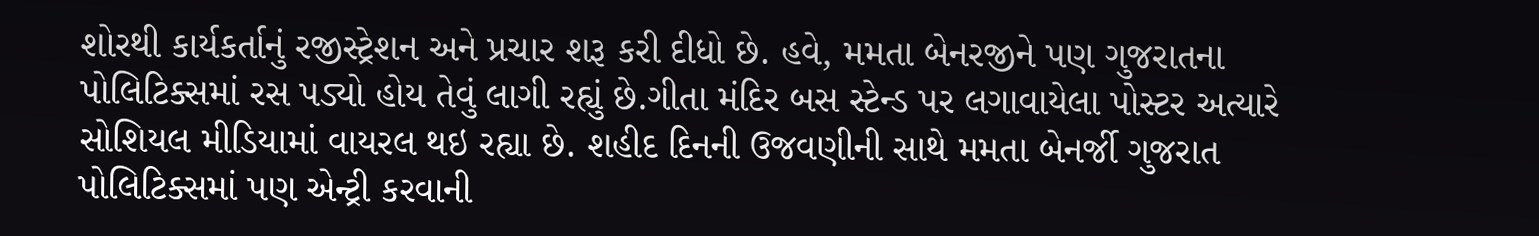શોરથી કાર્યકર્તાનું રજીસ્ટ્રેશન અને પ્રચાર શરૂ કરી દીધો છે. હવે, મમતા બેનરજીને પણ ગુજરાતના પોલિટિક્સમાં રસ પડ્યો હોય તેવું લાગી રહ્યું છે.ગીતા મંદિર બસ સ્ટેન્ડ પર લગાવાયેલા પોસ્ટર અત્યારે સોશિયલ મીડિયામાં વાયરલ થઇ રહ્યા છે. શહીદ દિનની ઉજવણીની સાથે મમતા બેનર્જી ગુજરાત પોલિટિક્સમાં પણ એન્ટ્રી કરવાની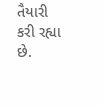તૈયારી કરી રહ્યા છે.